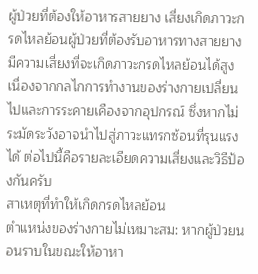ผู้ป่วยที่ต้องให้อาหารสายยาง เสี่ยงเกิดภาวะกรดไหลย้อนผู้ป่วยที่ต้องรับอาหารทางสายยางมีความเสี่ยงที่จะเกิดภาวะกรดไหลย้อนได้สูง เนื่องจากกลไกการทำงานของร่างกายเปลี่ยนไปและการระคายเคืองจากอุปกรณ์ ซึ่งหากไม่ระมัดระวังอาจนำไปสู่ภาวะแทรกซ้อนที่รุนแรงได้ ต่อไปนี้คือรายละเอียดความเสี่ยงและวิธีป้องกันครับ
สาเหตุที่ทำให้เกิดกรดไหลย้อน
ตำแหน่งของร่างกายไม่เหมาะสม: หากผู้ป่วยนอนราบในขณะให้อาหา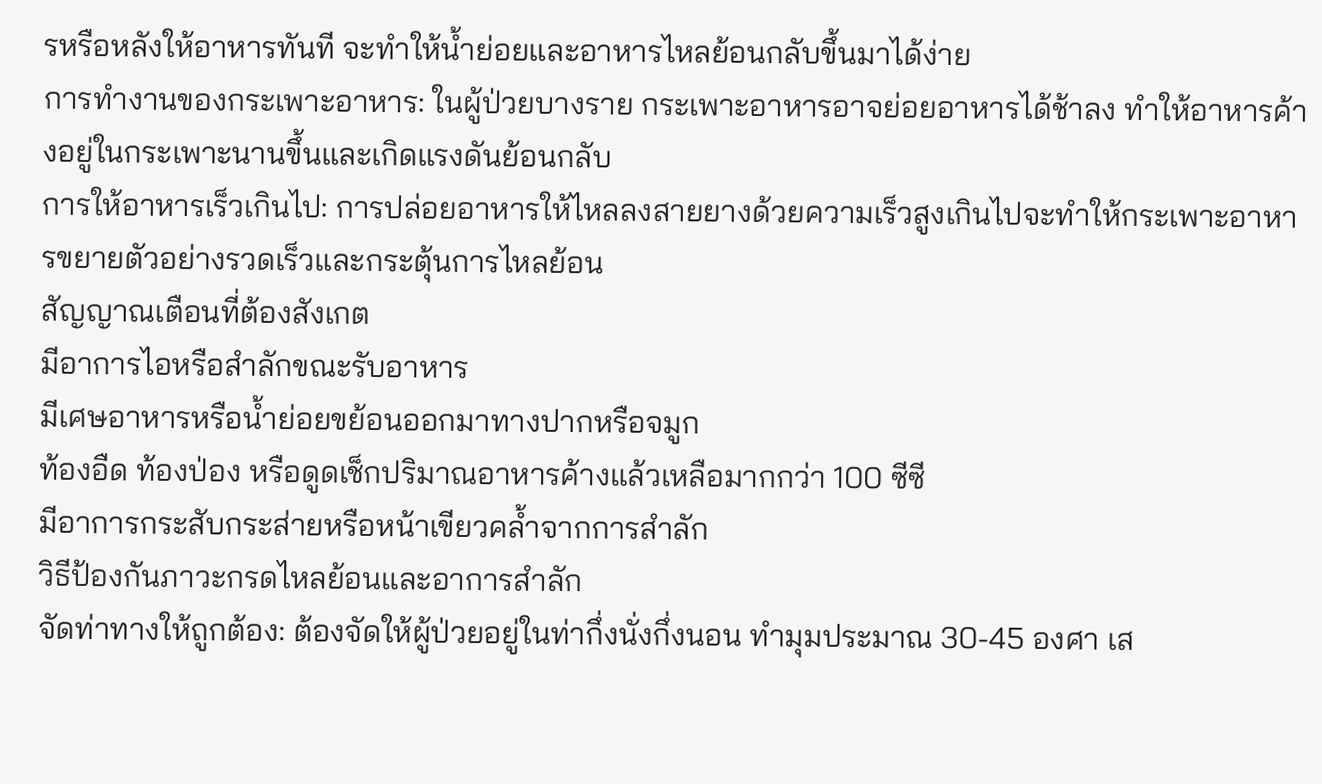รหรือหลังให้อาหารทันที จะทำให้น้ำย่อยและอาหารไหลย้อนกลับขึ้นมาได้ง่าย
การทำงานของกระเพาะอาหาร: ในผู้ป่วยบางราย กระเพาะอาหารอาจย่อยอาหารได้ช้าลง ทำให้อาหารค้างอยู่ในกระเพาะนานขึ้นและเกิดแรงดันย้อนกลับ
การให้อาหารเร็วเกินไป: การปล่อยอาหารให้ไหลลงสายยางด้วยความเร็วสูงเกินไปจะทำให้กระเพาะอาหารขยายตัวอย่างรวดเร็วและกระตุ้นการไหลย้อน
สัญญาณเตือนที่ต้องสังเกต
มีอาการไอหรือสำลักขณะรับอาหาร
มีเศษอาหารหรือน้ำย่อยขย้อนออกมาทางปากหรือจมูก
ท้องอืด ท้องป่อง หรือดูดเช็กปริมาณอาหารค้างแล้วเหลือมากกว่า 100 ซีซี
มีอาการกระสับกระส่ายหรือหน้าเขียวคล้ำจากการสำลัก
วิธีป้องกันภาวะกรดไหลย้อนและอาการสำลัก
จัดท่าทางให้ถูกต้อง: ต้องจัดให้ผู้ป่วยอยู่ในท่ากึ่งนั่งกึ่งนอน ทำมุมประมาณ 30-45 องศา เส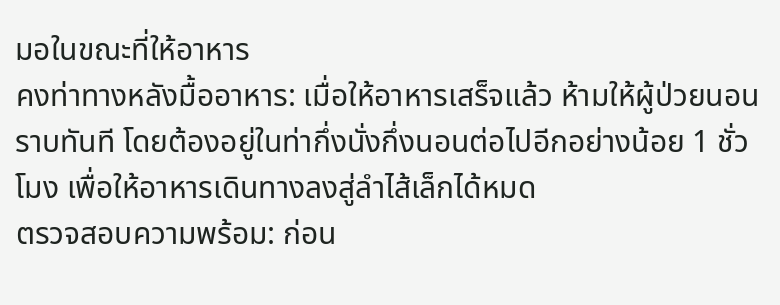มอในขณะที่ให้อาหาร
คงท่าทางหลังมื้ออาหาร: เมื่อให้อาหารเสร็จแล้ว ห้ามให้ผู้ป่วยนอนราบทันที โดยต้องอยู่ในท่ากึ่งนั่งกึ่งนอนต่อไปอีกอย่างน้อย 1 ชั่วโมง เพื่อให้อาหารเดินทางลงสู่ลำไส้เล็กได้หมด
ตรวจสอบความพร้อม: ก่อน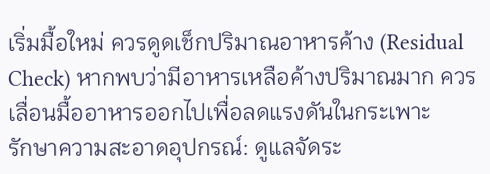เริ่มมื้อใหม่ ควรดูดเช็กปริมาณอาหารค้าง (Residual Check) หากพบว่ามีอาหารเหลือค้างปริมาณมาก ควรเลื่อนมื้ออาหารออกไปเพื่อลดแรงดันในกระเพาะ
รักษาความสะอาดอุปกรณ์: ดูแลจัดระ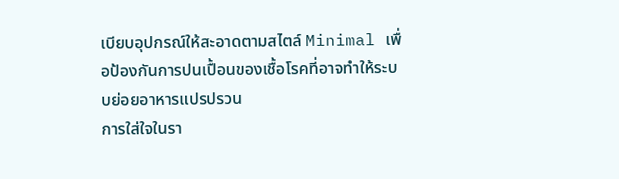เบียบอุปกรณ์ให้สะอาดตามสไตล์ Minimal เพื่อป้องกันการปนเปื้อนของเชื้อโรคที่อาจทำให้ระบบย่อยอาหารแปรปรวน
การใส่ใจในรา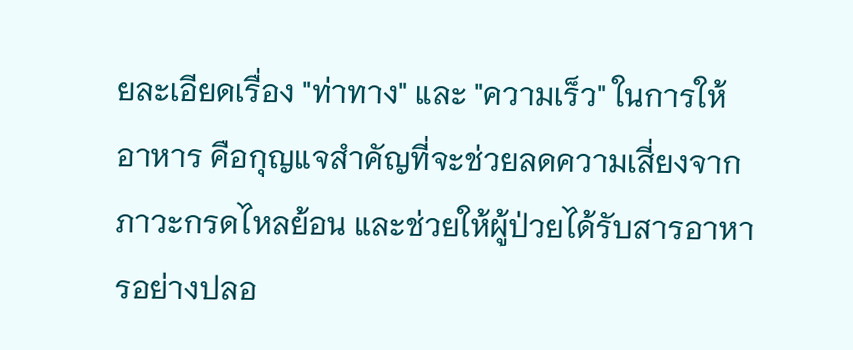ยละเอียดเรื่อง "ท่าทาง" และ "ความเร็ว" ในการให้อาหาร คือกุญแจสำคัญที่จะช่วยลดความเสี่ยงจากภาวะกรดไหลย้อน และช่วยให้ผู้ป่วยได้รับสารอาหารอย่างปลอ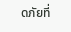ดภัยที่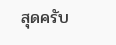สุดครับ